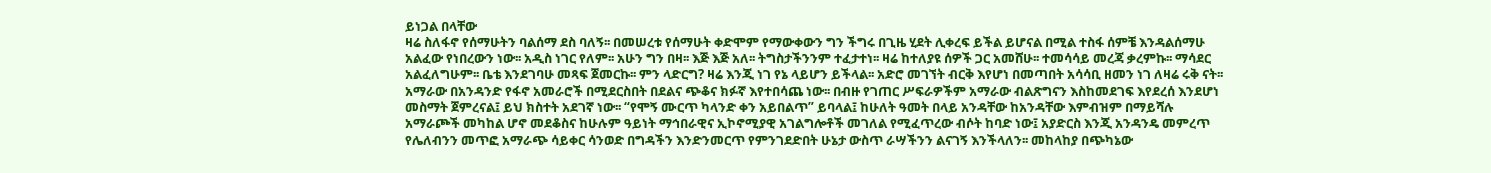ይነጋል በላቸው
ዛሬ ስለፋኖ የሰማሁትን ባልሰማ ደስ ባለኝ፡፡ በመሠረቱ የሰማሁት ቀድሞም የማውቀውን ግን ችግሩ በጊዜ ሂደት ሊቀረፍ ይችል ይሆናል በሚል ተስፋ ሰምቼ እንዳልሰማሁ አልፈው የነበረውን ነው፡፡ አዲስ ነገር የለም፡፡ አሁን ግን በዛ፡፡ እጅ እጅ አለ፡፡ ትግስታችንንም ተፈታተነ፡፡ ዛሬ ከተለያዩ ሰዎች ጋር አመሸሁ፡፡ ተመሳሳይ መረጃ ቃረምኩ፡፡ ማሳደር አልፈለግሁም፡፡ ቤቴ እንደገባሁ መጻፍ ጀመርኩ፡፡ ምን ላድርግ? ዛሬ እንጂ ነገ የኔ ላይሆን ይችላል፡፡ አድሮ መገኘት ብርቅ እየሆነ በመጣበት አሳሳቢ ዘመን ነገ ለዛሬ ሩቅ ናት፡፡
አማራው በአንዳንድ የፋኖ አመራሮች በሚደርስበት በደልና ጭቆና ክፉኛ እየተበሳጨ ነው፡፡ በብዙ የገጠር ሥፍራዎችም አማራው ብልጽግናን እስከመደገፍ እየደረሰ እንደሆነ መስማት ጀምረናል፤ ይህ ክስተት አደገኛ ነው፡፡ “የሞኝ ሙርጥ ካላንድ ቀን አይበልጥ” ይባላል፤ ከሁለት ዓመት በላይ አንዳቸው ከአንዳቸው እምብዝም በማይሻሉ አማራጮች መካከል ሆኖ መደቆስና ከሁሉም ዓይነት ማኅበራዊና ኢኮኖሚያዊ አገልግሎቶች መገለል የሚፈጥረው ብሶት ከባድ ነው፤ አያድርስ እንጂ አንዳንዴ መምረጥ የሌለብንን መጥፎ አማራጭ ሳይቀር ሳንወድ በግዳችን እንድንመርጥ የምንገደድበት ሁኔታ ውስጥ ራሣችንን ልናገኝ እንችላለን፡፡ መከላከያ በጭካኔው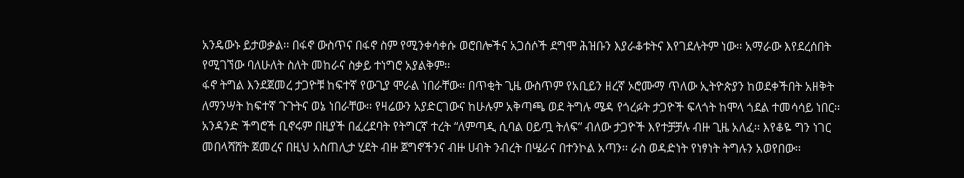አንዴውኑ ይታወቃል፡፡ በፋኖ ውስጥና በፋኖ ስም የሚንቀሳቀሱ ወሮበሎችና አጋሰሶች ደግሞ ሕዝቡን እያራቆቱትና እየገደሉትም ነው፡፡ አማራው እየደረሰበት የሚገኘው ባለሁለት ስለት መከራና ስቃይ ተነግሮ አያልቅም፡፡
ፋኖ ትግል እንደጀመረ ታጋዮቹ ከፍተኛ የውጊያ ሞራል ነበራቸው፡፡ በጥቂት ጊዜ ውስጥም የአቢይን ዘረኛ ኦሮሙማ ጥለው ኢትዮጵያን ከወደቀችበት አዘቅት ለማንሣት ከፍተኛ ጉጉትና ወኔ ነበራቸው፡፡ የዛሬውን አያድርገውና ከሁሉም አቅጣጫ ወደ ትግሉ ሜዳ የጎረፉት ታጋዮች ፍላጎት ከሞላ ጎደል ተመሳሳይ ነበር፡፡ አንዳንድ ችግሮች ቢኖሩም በዚያች በፈረደባት የትግርኛ ተረት “ለምጣዲ ሲባል ዐይጧ ትለፍ” ብለው ታጋዮች እየተቻቻሉ ብዙ ጊዜ አለፈ፡፡ እየቆዬ ግን ነገር መበላሻሸት ጀመረና በዚህ አስጠሊታ ሂደት ብዙ ጀግኖችንና ብዙ ሀብት ንብረት በሤራና በተንኮል አጣን፡፡ ራስ ወዳድነት የነፃነት ትግሉን አወየበው፡፡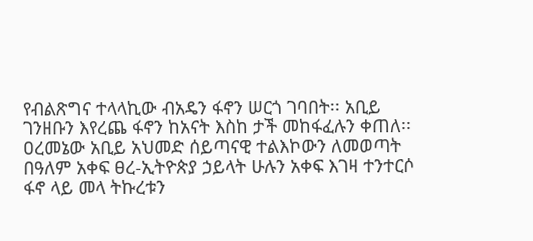የብልጽግና ተላላኪው ብአዴን ፋኖን ሠርጎ ገባበት፡፡ አቢይ ገንዘቡን እየረጨ ፋኖን ከአናት እስከ ታች መከፋፈሉን ቀጠለ፡፡ ዐረመኔው አቢይ አህመድ ሰይጣናዊ ተልእኮውን ለመወጣት በዓለም አቀፍ ፀረ-ኢትዮጵያ ኃይላት ሁሉን አቀፍ እገዛ ተንተርሶ ፋኖ ላይ መላ ትኩረቱን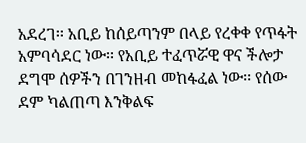አደረገ፡፡ አቢይ ከሰይጣንም በላይ የረቀቀ የጥፋት አምባሳደር ነው፡፡ የአቢይ ተፈጥሯዊ ዋና ችሎታ ደግሞ ሰዎችን በገንዘብ መከፋፈል ነው፡፡ የሰው ደም ካልጠጣ እንቅልፍ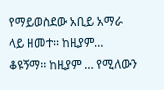የማይወስደው አቢይ አማራ ላይ ዘመተ፡፡ ከዚያም…
ቆዩኝማ፡፡ ከዚያም … የሚለውን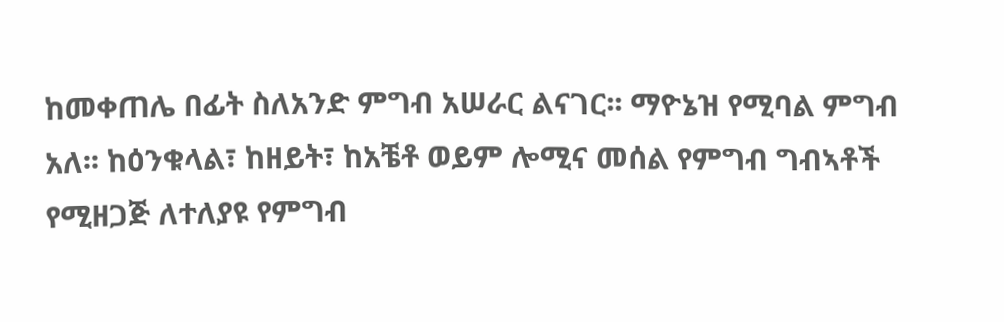ከመቀጠሌ በፊት ስለአንድ ምግብ አሠራር ልናገር፡፡ ማዮኔዝ የሚባል ምግብ አለ፡፡ ከዕንቁላል፣ ከዘይት፣ ከአቼቶ ወይም ሎሚና መሰል የምግብ ግብኣቶች የሚዘጋጅ ለተለያዩ የምግብ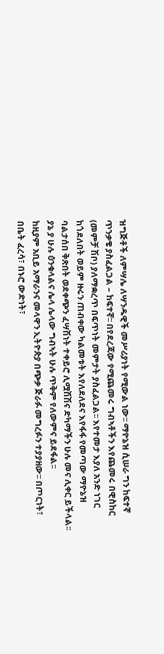ዝግጅቶች ለምሣሌ ለሣንዱዊች መሥሪያነት የሚውል ነው፡፡ ማዮኔዝ ሲሠራ ግን ከፍተኛ ጥንቃቄ ያስፈልጋል – ከፍተኛ፡፡ በየደረጃው የሚጨመሩ ግብኣቶችን እየጨመሩ በዊስከር (መምቻ ሽቦ) ያለማቋረጥ በፍጥነት መምታት ያስፈልጋል፡፡ እየተመታ እያለ አንድ ነገር ከጎደለበት ወይም ዙሩን ጠብቀው ካልመቱት እየለደለደና እየፋፋ የመጣው ማዮኔዝ ባልታሰበ ቅጽበት ወደቀጭን ፈሣሽነት ተቀይሮ ሊሟሽሽና ድካማችን ሁሉ መና ሊቀር ይችላል፡፡ ያኔ ያ ሁሉ ዕንቁላልና ሌላ ሌላው ግብኣት ሁሉ ጥቅም የለውምና ይደፋል፡፡
ከዚያም አቢይ አማራንና መላዋን ኢትዮጵያ በጭቃ ጅራፉ መግረፉን ተያያዘው፡፡ በጦርነት፣ በቤት ፈረሳ፣ በኑሮ ውድነት፣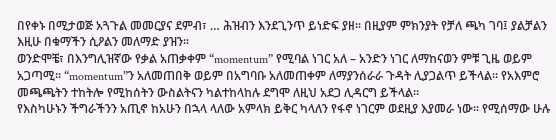በየቀኑ በሚታወጅ አጓጉል መመርያና ደምብ፣ … ሕዝብን እንደጊንጥ ይነድፍ ያዘ፡፡ በዚያም ምክንያት የቻለ ጫካ ገባ፤ ያልቻልን እዚሁ በቁማችን ሲዖልን መለማድ ያዝን፡፡
ወንድሞቼ፣ በእንግሊዝኛው የቃል አጠቃቀም “momentum” የሚባል ነገር አለ – አንድን ነገር ለማከናወን ምቹ ጊዜ ወይም አጋጣሚ፡፡ “momentum”ን አለመጠበቅ ወይም በአግባቡ አለመጠቀም ለማያንሰራራ ጉዳት ሊያጋልጥ ይችላል፡፡ የአእምሮ መጫጫትን ተከትሎ የሚከሰትን ውስልትናን ካልተከላከሉ ደግሞ ለዚህ አደጋ ሊዳርግ ይችላል፡፡
የእስካሁኑን ችግራችንን አጢኖ ከአሁን በኋላ ላለው አምላክ ይቅር ካላለን የፋኖ ነገርም ወደዚያ እያመራ ነው፡፡ የሚሰማው ሁሉ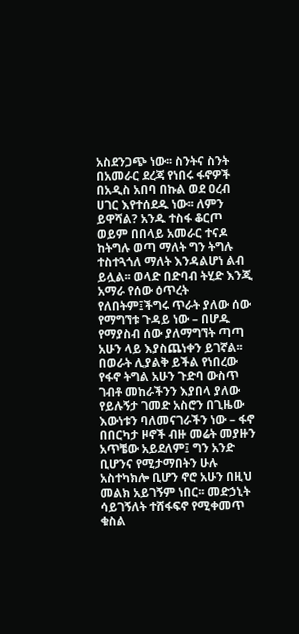አስደንጋጭ ነው፡፡ ስንትና ስንት በአመራር ደረጃ የነበሩ ፋኖዎች በአዲስ አበባ በኩል ወደ ዐረብ ሀገር እየተሰደዱ ነው፡፡ ለምን ይዋሻል? አንዱ ተስፋ ቆርጦ ወይም በበላይ አመራር ተናዶ ከትግሉ ወጣ ማለት ግን ትግሉ ተስተጓጎለ ማለት እንዳልሆነ ልብ ይሏል፡፡ ወላድ በድባብ ትሂድ እንጂ አማራ የሰው ዕጥረት የለበትም፤ችግሩ ጥራት ያለው ሰው የማግኘቱ ጉዳይ ነው – በሆዱ የማያስብ ሰው ያለማግኘት ጣጣ አሁን ላይ እያስጨነቀን ይገኛል፡፡ በወራት ሊያልቅ ይችል የነበረው የፋኖ ትግል አሁን ጉድባ ውስጥ ገብቶ መከራችንን እያበላ ያለው የይሉኝታ ገመድ አስሮን በጊዜው እውነቱን ባለመናገራችን ነው – ፋኖ በበርካታ ዞኖች ብዙ መሬት መያዙን አጥቼው አይደለም፤ ግን አንድ ቢሆንና የሚታማበትን ሁሉ አስተካክሎ ቢሆን ኖሮ አሁን በዚህ መልክ አይገኝም ነበር፡፡ መድኃኒት ሳይገኝለት ተሸፋፍኖ የሚቀመጥ ቁስል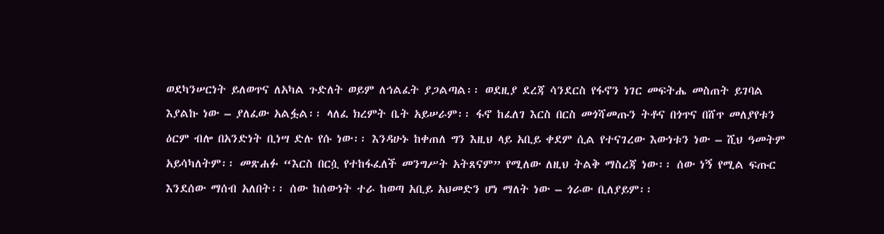ወደካንሠርነት ይለወጥና ለአካል ጉድለት ወይም ለኅልፈት ያጋልጣል፡፡ ወደዚያ ደረጃ ሳንደርስ የፋኖን ነገር መፍትሔ መስጠት ይገባል እያልኩ ነው – ያለፈው አልፏል፡፡ ላለፈ ክረምት ቤት አይሠራም፡፡ ፋኖ ከፈለገ እርስ በርስ መጎሻመጡን ትቶና በጎጥና በሸጥ መለያየቱን ዕርም ብሎ በአንድነት ቢነሣ ድሉ የሱ ነው፡፡ እንዳሁኑ ከቀጠለ ግን እዚህ ላይ አቢይ ቀደም ሲል የተናገረው እውነቱን ነው – ሺህ ዓመትም አይሳካለትም፡፡ መጽሐፉ “እርስ በርሷ የተከፋፈለች መንግሥት አትጸናም” የሚለው ለዚህ ትልቅ ማስረጃ ነው፡፡ ሰው ነኝ የሚል ፍጡር እንደሰው ማሰብ አለበት፡፡ ሰው ከሰውነት ተራ ከወጣ አቢይ አህመድን ሆነ ማለት ነው – ጎራው ቢለያይም፡፡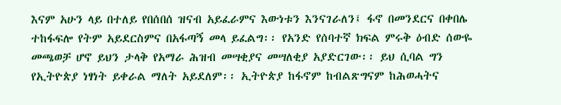እናም አሁን ላይ በተለይ የበሰበሰ ዝናብ አይፈራምና እውነቱን እንናገራለን፤ ፋኖ በመንደርና በቀበሌ ተከፋፍሎ የትም አይደርስምና በአፋጣኝ መላ ይፈልግ፡፡ የአንድ የሰባተኛ ክፍል ምሩቅ ዕብድ ሰውዬ መጫወቻ ሆኖ ይህን ታላቅ የአማራ ሕዝብ መሣቂያና መሣለቂያ አያድርገው፡፡ ይህ ሲባል ግን የኢትዮጵያ ነፃነት ይቀራል ማለት አይደለም፡፡ ኢትዮጵያ ከፋኖም ከብልጽግናም ከሕወሓትና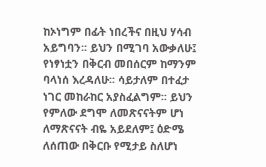ከኦነግም በፊት ነበረችና በዚህ ሃሳብ አይግባን፡፡ ይህን በሚገባ አውቃለሁ፤ የነፃነቷን በቅርብ መበሰርም ከማንም ባላነሰ እረዳለሁ፡፡ ሳይታለም በተፈታ ነገር መከራከር አያስፈልግም፡፡ ይህን የምለው ደግሞ ለመጽናናትም ሆነ ለማጽናናት ብዬ አይደለም፤ ዕድሜ ለሰጠው በቅርቡ የሚታይ ስለሆነ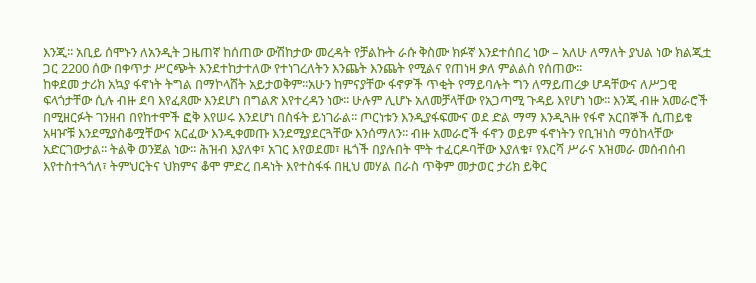እንጂ፡፡ አቢይ ሰሞኑን ለአንዲት ጋዜጠኛ ከሰጠው ውሽከታው መረዳት የቻልኩት ራሱ ቅስሙ ክፉኛ እንደተሰበረ ነው – አለሁ ለማለት ያህል ነው ክልጂቷ ጋር 2200 ሰው በቀጥታ ሥርጭት እንደተከታተለው የተነገረለትን እንጨት እንጨት የሚልና የጠነዛ ቃለ ምልልስ የሰጠው፡፡
ከቀደመ ታሪክ አኳያ ፋኖነት ትግል በማኮላሸት አይታወቅም፡፡አሁን ከምናያቸው ፋኖዎች ጥቂት የማይባሉት ግን ለማይጠረቃ ሆዳቸውና ለሥጋዊ ፍላጎታቸው ሲሉ ብዙ ደባ እየፈጸሙ እንደሆነ በግልጽ እየተረዳን ነው፡፡ ሁሉም ሊሆኑ አለመቻላቸው የአጋጣሚ ጉዳይ እየሆነ ነው፡፡ እንጂ ብዙ አመራሮች በሚዘርፉት ገንዘብ በየከተሞች ፎቅ እየሠሩ እንደሆነ በስፋት ይነገራል፡፡ ጦርነቱን እንዲያፋፍሙና ወደ ድል ማማ እንዲጓዙ የፋኖ አርበኞች ሲጠይቁ አዛዦቹ እንደሚያስቆሟቸውና አርፈው እንዲቀመጡ እንደሚያደርጓቸው እንሰማለን፡፡ ብዙ አመራሮች ፋኖን ወይም ፋኖነትን የቢዝነስ ማዕከላቸው አድርገውታል፡፡ ትልቅ ወንጀል ነው፡፡ ሕዝብ እያለቀ፣ አገር እየወደመ፣ ዜጎች በያሉበት ሞት ተፈርዶባቸው እያለቁ፣ የእርሻ ሥራና አዝመራ መሰብሰብ እየተስተጓጎለ፣ ትምህርትና ህክምና ቆሞ ምድረ በዳነት እየተስፋፋ በዚህ መሃል በራስ ጥቅም መታወር ታሪክ ይቅር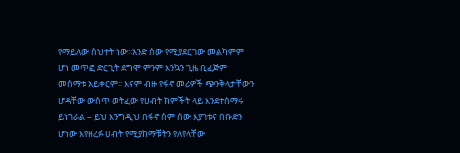የማይለው ስህተት ነው፡፡አንድ ሰው የሚያደርገው መልካምም ሆነ መጥፎ ድርጊት ደግሞ ምንም እንኳን ጊዜ ቢፈጅም መሰማቱ አይቀርም፡፡ እናም ብዙ የፋኖ መሪዎች ጭንቅላታቸውን ሆዳቸው ውስጥ ወትፈው የሀብት ክምችት ላይ እንደተሰማሩ ይነገራል – ይህ እንግዲህ በፋኖ ስም ሰው እያገቱና በቡድን ሆነው እየዘረፉ ሀብት የሚያከማቹትን የለየላቸው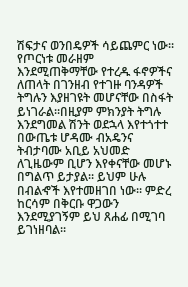ሽፍታና ወንበዴዎች ሳይጨምር ነው፡፡ የጦርነቱ መራዘም እንደሚጠቅማቸው የተረዱ ፋኖዎችና ለጠላት በገንዘብ የተገዙ ባንዳዎች ትግሉን እያዘገዩት መሆናቸው በስፋት ይነገራል፡፡በዚያም ምክንያት ትግሉ እንደግመል ሽንት ወደኋላ እየተጎተተ በውጤቱ ሆዳሙ ብአዴንና ትብታባሙ አቢይ አህመድ ለጊዜውም ቢሆን እየቀናቸው መሆኑ በግልጥ ይታያል፡፡ ይህም ሁሉ በብልኆች እየተመዘገበ ነው፡፡ ምድረ ከርሳም በቅርቡ ዋጋውን እንደሚያገኝም ይህ ጸሐፊ በሚገባ ይገነዘባል፡፡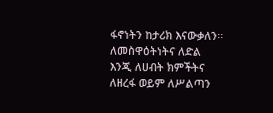ፋኖነትን ከታሪክ እናውቃለን፡፡ ለመስዋዕትነትና ለድል እንጂ ለሀብት ክምችትና ለዘረፋ ወይም ለሥልጣን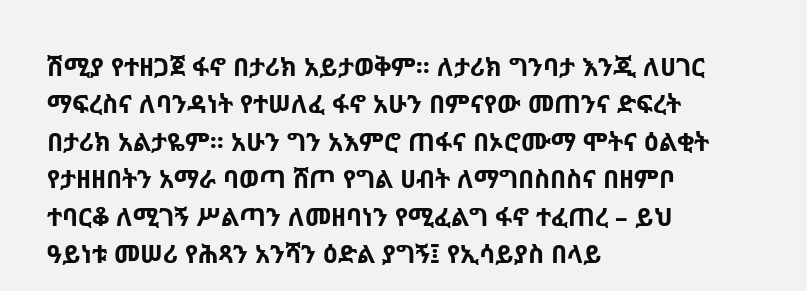ሽሚያ የተዘጋጀ ፋኖ በታሪክ አይታወቅም፡፡ ለታሪክ ግንባታ እንጂ ለሀገር ማፍረስና ለባንዳነት የተሠለፈ ፋኖ አሁን በምናየው መጠንና ድፍረት በታሪክ አልታዬም፡፡ አሁን ግን አእምሮ ጠፋና በኦሮሙማ ሞትና ዕልቂት የታዘዘበትን አማራ ባወጣ ሸጦ የግል ሀብት ለማግበስበስና በዘምቦ ተባርቆ ለሚገኝ ሥልጣን ለመዘባነን የሚፈልግ ፋኖ ተፈጠረ – ይህ ዓይነቱ መሠሪ የሕጻን አንሻን ዕድል ያግኝ፤ የኢሳይያስ በላይ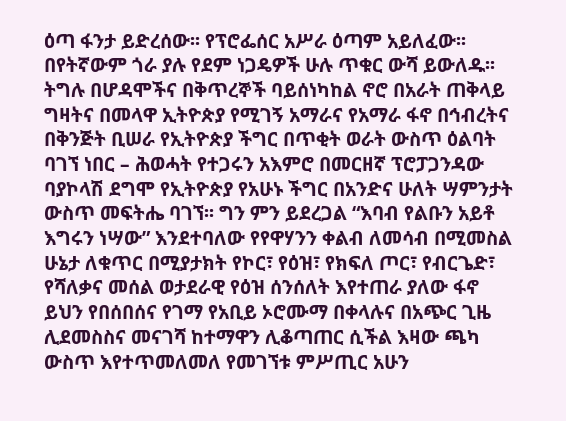ዕጣ ፋንታ ይድረሰው፡፡ የፕሮፌሰር አሥራ ዕጣም አይለፈው፡፡ በየትኛውም ጎራ ያሉ የደም ነጋዴዎች ሁሉ ጥቁር ውሻ ይውለዱ፡፡ ትግሉ በሆዳሞችና በቅጥረኞች ባይሰነካከል ኖሮ በአራት ጠቅላይ ግዛትና በመላዋ ኢትዮጵያ የሚገኝ አማራና የአማራ ፋኖ በኅብረትና በቅንጅት ቢሠራ የኢትዮጵያ ችግር በጥቂት ወራት ውስጥ ዕልባት ባገኘ ነበር – ሕወሓት የተጋሩን አእምሮ በመርዘኛ ፕሮፓጋንዳው ባያኮላሽ ደግሞ የኢትዮጵያ የአሁኑ ችግር በአንድና ሁለት ሣምንታት ውስጥ መፍትሔ ባገኘ፡፡ ግን ምን ይደረጋል “እባብ የልቡን አይቶ እግሩን ነሣው” እንደተባለው የየዋሃንን ቀልብ ለመሳብ በሚመስል ሁኔታ ለቁጥር በሚያታክት የኮር፣ የዕዝ፣ የክፍለ ጦር፣ የብርጌድ፣ የሻለቃና መሰል ወታደራዊ የዕዝ ሰንሰለት እየተጠራ ያለው ፋኖ ይህን የበሰበሰና የገማ የአቢይ ኦሮሙማ በቀላሉና በአጭር ጊዜ ሊደመስስና መናገሻ ከተማዋን ሊቆጣጠር ሲችል እዛው ጫካ ውስጥ እየተጥመለመለ የመገኘቱ ምሥጢር አሁን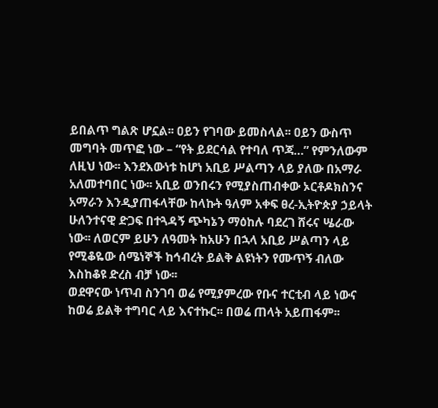ይበልጥ ግልጽ ሆኗል፡፡ ዐይን የገባው ይመስላል፡፡ ዐይን ውስጥ መግባት መጥፎ ነው – “የት ይደርሳል የተባለ ጥጃ…” የምንለውም ለዚህ ነው፡፡ እንደእውነቱ ከሆነ አቢይ ሥልጣን ላይ ያለው በአማራ አለመተባበር ነው፡፡ አቢይ ወንበሩን የሚያስጠብቀው ኦርቶዶክስንና አማራን እንዲያጠፋላቸው ከላኩት ዓለም አቀፍ ፀረ-ኢትዮጵያ ኃይላት ሁለንተናዊ ድጋፍ በተጓዳኝ ጭካኔን ማዕከሉ ባደረገ ሸሩና ሤራው ነው፡፡ ለወርም ይሁን ለዓመት ከአሁን በኋላ አቢይ ሥልጣን ላይ የሚቆዬው ሰሜነኞች ከኅብረት ይልቅ ልዩነትን የሙጥኝ ብለው እስከቆዩ ድረስ ብቻ ነው፡፡
ወደዋናው ነጥብ ስንገባ ወሬ የሚያምረው የቡና ተርቲብ ላይ ነውና ከወሬ ይልቅ ተግባር ላይ እናተኩር፡፡ በወሬ ጠላት አይጠፋም፡፡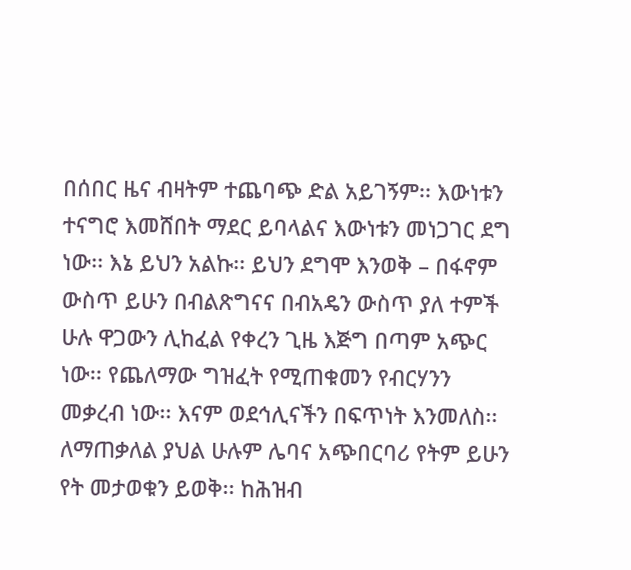በሰበር ዜና ብዛትም ተጨባጭ ድል አይገኝም፡፡ እውነቱን ተናግሮ እመሸበት ማደር ይባላልና እውነቱን መነጋገር ደግ ነው፡፡ እኔ ይህን አልኩ፡፡ ይህን ደግሞ እንወቅ – በፋኖም ውስጥ ይሁን በብልጽግናና በብአዴን ውስጥ ያለ ተምች ሁሉ ዋጋውን ሊከፈል የቀረን ጊዜ እጅግ በጣም አጭር ነው፡፡ የጨለማው ግዝፈት የሚጠቁመን የብርሃንን መቃረብ ነው፡፡ እናም ወደኅሊናችን በፍጥነት እንመለስ፡፡
ለማጠቃለል ያህል ሁሉም ሌባና አጭበርባሪ የትም ይሁን የት መታወቁን ይወቅ፡፡ ከሕዝብ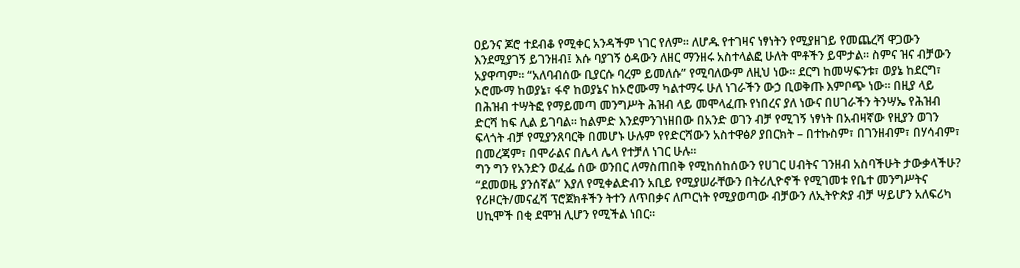ዐይንና ጆሮ ተደብቆ የሚቀር አንዳችም ነገር የለም፡፡ ለሆዱ የተገዛና ነፃነትን የሚያዘገይ የመጨረሻ ዋጋውን እንደሚያገኝ ይገንዘብ፤ እሱ ባያገኝ ዕዳውን ለዘር ማንዘሩ አስተላልፎ ሁለት ሞቶችን ይሞታል፡፡ ስምና ዝና ብቻውን አያዋጣም፡፡ “አለባብሰው ቢያርሱ ባረም ይመለሱ” የሚባለውም ለዚህ ነው፡፡ ደርግ ከመሣፍንቱ፣ ወያኔ ከደርግ፣ ኦሮሙማ ከወያኔ፣ ፋኖ ከወያኔና ከኦሮሙማ ካልተማሩ ሁለ ነገራችን ውኃ ቢወቅጡ እምቦጭ ነው፡፡ በዚያ ላይ በሕዝብ ተሣትፎ የማይመጣ መንግሥት ሕዝብ ላይ መሞላፈጡ የነበረና ያለ ነውና በሀገራችን ትንሣኤ የሕዝብ ድርሻ ከፍ ሊል ይገባል፡፡ ከልምድ እንደምንገነዘበው በአንድ ወገን ብቻ የሚገኝ ነፃነት በአብዛኛው የዚያን ወገን ፍላጎት ብቻ የሚያንጸባርቅ በመሆኑ ሁሉም የየድርሻውን አስተዋፅዖ ያበርክት – በተኩስም፣ በገንዘብም፣ በሃሳብም፣ በመረጃም፣ በሞራልና በሌላ ሌላ የተቻለ ነገር ሁሉ፡፡
ግን ግን የአንድን ወፈፌ ሰው ወንበር ለማስጠበቅ የሚከሰከሰውን የሀገር ሀብትና ገንዘብ አስባችሁት ታውቃላችሁ? “ደመወዜ ያንሰኛል” እያለ የሚቀልድብን አቢይ የሚያሠራቸውን በትሪሊዮኖች የሚገመቱ የቤተ መንግሥትና የሪዞርት/መናፈሻ ፕሮጀክቶችን ትተን ለጥበቃና ለጦርነት የሚያወጣው ብቻውን ለኢትዮጵያ ብቻ ሣይሆን አለፍሪካ ሀኪሞች በቂ ደሞዝ ሊሆን የሚችል ነበር፡፡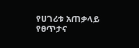የሀገሪቱ አጠቃላይ የፀጥታና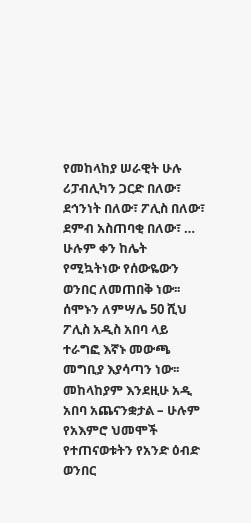የመከላከያ ሠራዊት ሁሉ ሪፓብሊካን ጋርድ በለው፣ ደኅንነት በለው፣ ፖሊስ በለው፣ ደምብ አስጠባቂ በለው፣ … ሁሉም ቀን ከሌት የሚኳትነው የሰውዬውን ወንበር ለመጠበቅ ነው፡፡ ሰሞኑን ለምሣሌ 50 ሺህ ፖሊስ አዲስ አበባ ላይ ተራግፎ እኛኑ መውጫ መግቢያ እያሳጣን ነው፡፡ መከላከያም እንደዚሁ አዲ አበባ አጨናንቋታል – ሁሉም የአእምሮ ህመሞች የተጠናወቱትን የአንድ ዕብድ ወንበር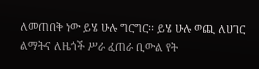ለመጠበቅ ነው ይሄ ሁሉ ግርግር፡፡ ይሄ ሁሉ ወጪ ለሀገር ልማትና ለዜጎች ሥራ ፈጠራ ቢውል የት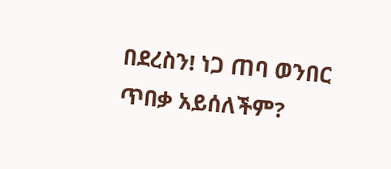በደረስን! ነጋ ጠባ ወንበር ጥበቃ አይሰለችም?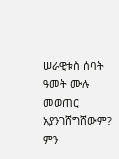ሠራዊቱስ ሰባት ዓመት ሙሉ መወጠር አያንገሸግሸውም? ምን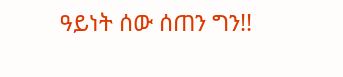ዓይነት ሰው ሰጠን ግን!!